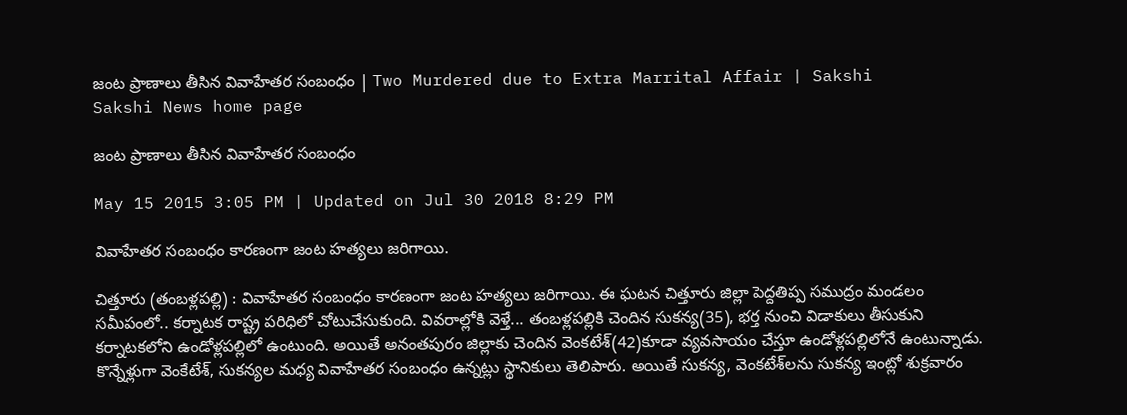జంట ప్రాణాలు తీసిన వివాహేతర సంబంధం | Two Murdered due to Extra Marrital Affair | Sakshi
Sakshi News home page

జంట ప్రాణాలు తీసిన వివాహేతర సంబంధం

May 15 2015 3:05 PM | Updated on Jul 30 2018 8:29 PM

వివాహేతర సంబంధం కారణంగా జంట హత్యలు జరిగాయి.

చిత్తూరు (తంబళ్లపల్లి) : వివాహేతర సంబంధం కారణంగా జంట హత్యలు జరిగాయి. ఈ ఘటన చిత్తూరు జిల్లా పెద్దతిప్ప సముద్రం మండలం సమీపంలో.. కర్నాటక రాష్ట్ర పరిధిలో చోటుచేసుకుంది. వివరాల్లోకి వెళ్తే... తంబళ్లపల్లికి చెందిన సుకన్య(35), భర్త నుంచి విడాకులు తీసుకుని కర్నాటకలోని ఉండోళ్లపల్లిలో ఉంటుంది. అయితే అనంతపురం జిల్లాకు చెందిన వెంకటేశ్(42)కూడా వ్యవసాయం చేస్తూ ఉండోళ్లపల్లిలోనే ఉంటున్నాడు. కొన్నేళ్లుగా వెంకేటేశ్, సుకన్యల మధ్య వివాహేతర సంబంధం ఉన్నట్లు స్థానికులు తెలిపారు. అయితే సుకన్య, వెంకటేశ్‌లను సుకన్య ఇంట్లో శుక్రవారం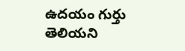ఉదయం గుర్తు తెలియని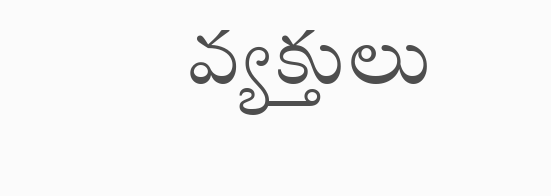వ్యక్తులు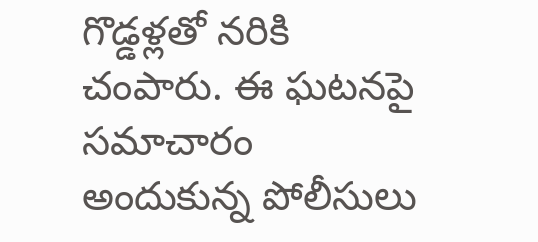గొడ్డళ్లతో నరికి చంపారు. ఈ ఘటనపై సమాచారం అందుకున్న పోలీసులు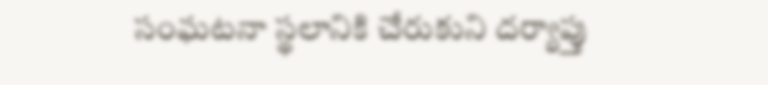సంఘటనా స్థలానికి చేరుకుని దర్యాప్తు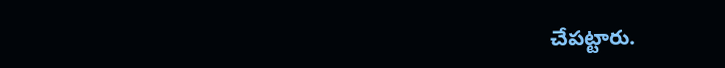చేపట్టారు.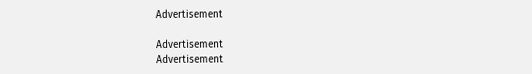Advertisement

Advertisement
Advertisement